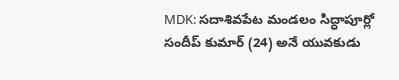MDK: సదాశివపేట మండలం సిద్ధాపూర్లో సందీప్ కుమార్ (24) అనే యువకుడు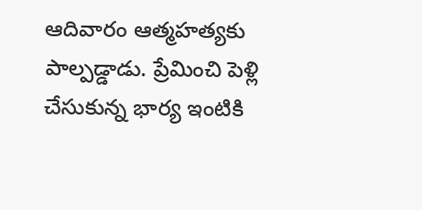ఆదివారం ఆత్మహత్యకు పాల్పడ్డాడు. ప్రేమించి పెళ్లి చేసుకున్న భార్య ఇంటికి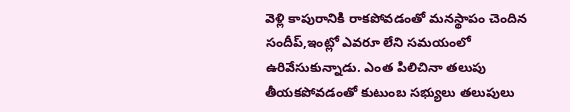వెళ్లి కాపురానికి రాకపోవడంతో మనస్థాపం చెందిన సందీప్,ఇంట్లో ఎవరూ లేని సమయంలో ఉరివేసుకున్నాడు. ఎంత పిలిచినా తలుపు తీయకపోవడంతో కుటుంబ సభ్యులు తలుపులు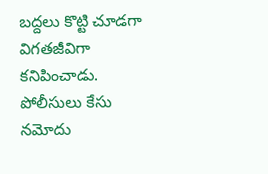బద్దలు కొట్టి చూడగా విగతజీవిగా కనిపించాడు. పోలీసులు కేసు నమోదు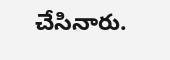చేసినారు.